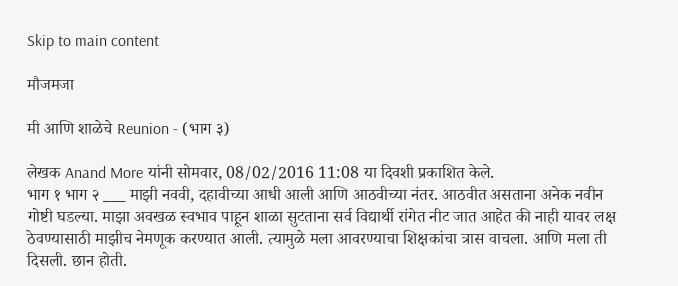Skip to main content

मौजमजा

मी आणि शाळेचे Reunion - (भाग ३)

लेखक Anand More यांनी सोमवार, 08/02/2016 11:08 या दिवशी प्रकाशित केले.
भाग १ भाग २ ___ माझी नववी, दहावीच्या आधी आली आणि आठवीच्या नंतर. आठवीत असताना अनेक नवीन गोष्टी घडल्या. माझा अवखळ स्वभाव पाहून शाळा सुटताना सर्व विद्यार्थी रांगेत नीट जात आहेत की नाही यावर लक्ष ठेवण्यासाठी माझीच नेमणूक करण्यात आली. त्यामुळे मला आवरण्याचा शिक्षकांचा त्रास वाचला. आणि मला ती दिसली. छान होती.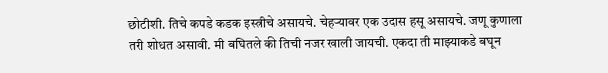छोटीशी. तिचे कपडे कडक इस्त्रीचे असायचे. चेहऱ्यावर एक उदास हसू असायचे. जणू कुणाला तरी शोधत असावी. मी बघितले की तिची नजर खाली जायची. एकदा ती माझ्याकडे बघून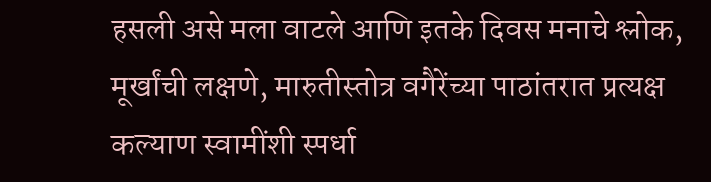हसली असे मला वाटले आणि इतके दिवस मनाचे श्लोक, मूर्खांची लक्षणे, मारुतीस्तोत्र वगैरेंच्या पाठांतरात प्रत्यक्ष कल्याण स्वामींशी स्पर्धा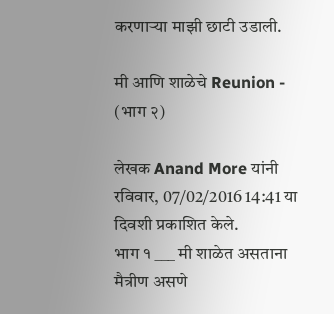करणाऱ्या माझी छाटी उडाली.

मी आणि शाळेचे Reunion - (भाग २)

लेखक Anand More यांनी रविवार, 07/02/2016 14:41 या दिवशी प्रकाशित केले.
भाग १ ___ मी शाळेत असताना मैत्रीण असणे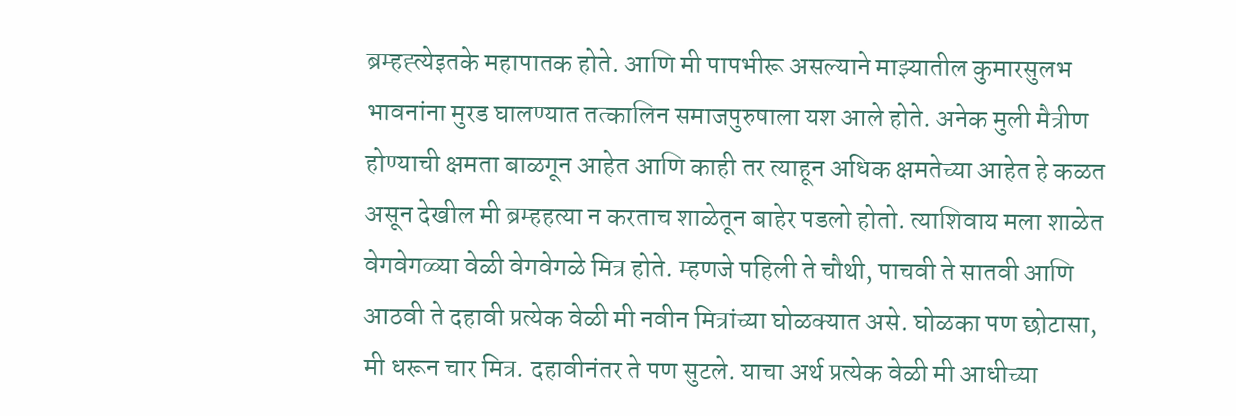ब्रम्हह्त्येइतके महापातक होते. आणि मी पापभीरू असल्याने माझ्यातील कुमारसुलभ भावनांना मुरड घालण्यात तत्कालिन समाजपुरुषाला यश आले होते. अनेक मुली मैत्रीण होण्याची क्षमता बाळगून आहेत आणि काही तर त्याहून अधिक क्षमतेच्या आहेत हे कळत असून देखील मी ब्रम्हहत्या न करताच शाळेतून बाहेर पडलो होतो. त्याशिवाय मला शाळेत वेगवेगळ्या वेळी वेगवेगळे मित्र होते. म्हणजे पहिली ते चौथी, पाचवी ते सातवी आणि आठवी ते दहावी प्रत्येक वेळी मी नवीन मित्रांच्या घोळक्यात असे. घोळका पण छोटासा, मी धरून चार मित्र. दहावीनंतर ते पण सुटले. याचा अर्थ प्रत्येक वेळी मी आधीच्या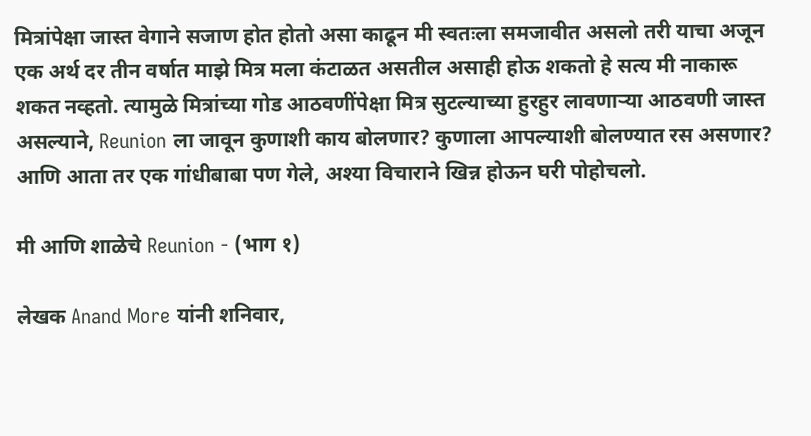मित्रांपेक्षा जास्त वेगाने सजाण होत होतो असा काढून मी स्वतःला समजावीत असलो तरी याचा अजून एक अर्थ दर तीन वर्षात माझे मित्र मला कंटाळत असतील असाही होऊ शकतो हे सत्य मी नाकारू शकत नव्हतो. त्यामुळे मित्रांच्या गोड आठवणींपेक्षा मित्र सुटल्याच्या हुरहुर लावणाऱ्या आठवणी जास्त असल्याने, Reunion ला जावून कुणाशी काय बोलणार? कुणाला आपल्याशी बोलण्यात रस असणार? आणि आता तर एक गांधीबाबा पण गेले, अश्या विचाराने खिन्न होऊन घरी पोहोचलो.

मी आणि शाळेचे Reunion - (भाग १)

लेखक Anand More यांनी शनिवार,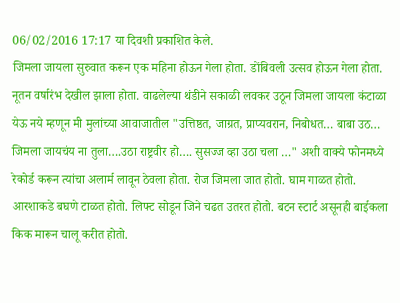06/02/2016 17:17 या दिवशी प्रकाशित केले.
जिमला जायला सुरुवात करून एक महिना होऊन गेला होता. डोंबिवली उत्सव होऊन गेला होता. नूतन वर्षारंभ देखील झाला होता. वाढलेल्या थंडीने सकाळी लवकर उठून जिमला जायला कंटाळा येऊ नये म्हणून मी मुलांच्या आवाजातील "उत्तिष्ठत, जाग्रत, प्राप्यवरान, निबोधत… बाबा उठ… जिमला जायचंय ना तुला….उठा राष्ट्रवीर हो…. सुसज्ज व्हा उठा चला …" अशी वाक्ये फोनमध्ये रेकोर्ड करून त्यांचा अलार्म लावून ठेवला होता. रोज जिमला जात होतो. घाम गाळत होतो. आरशाकडे बघणे टाळत होतो. लिफ्ट सोडून जिने चढत उतरत होतो. बटन स्टार्ट असूनही बाईकला किक मारून चालू करीत होतो.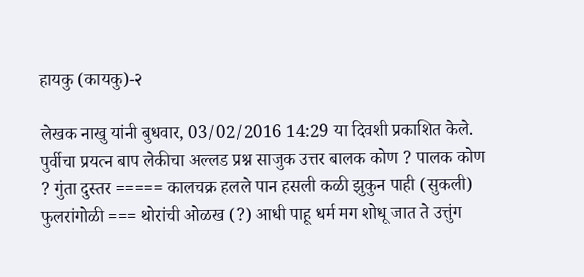हायकु (कायकु)-२

लेखक नाखु यांनी बुधवार, 03/02/2016 14:29 या दिवशी प्रकाशित केले.
पुर्वीचा प्रयत्न बाप लेकीचा अल्लड प्रश्न साजुक उत्तर बालक कोण ? पालक कोण ? गुंता दुस्तर ===== कालचक्र हलले पान हसली कळी झुकुन पाही (सुकली) फुलरांगोळी === थोरांची ओळख (?) आधी पाहू धर्म मग शोधू जात ते उत्तुंग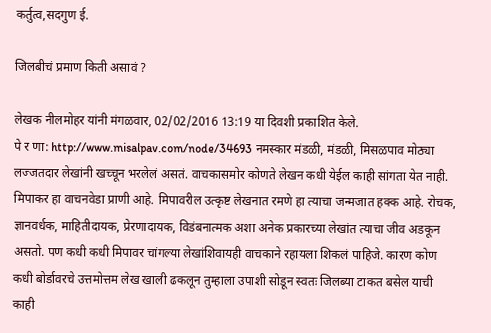कर्तुत्व,सदगुण ई.

जिलबीचं प्रमाण किती असावं ?

लेखक नीलमोहर यांनी मंगळवार, 02/02/2016 13:19 या दिवशी प्रकाशित केले.
पे र णा: http://www.misalpav.com/node/34693 नमस्कार मंडळी, मंडळी, मिसळपाव मोठ्या लज्जतदार लेखांनी खच्चून भरलेलं असतं. वाचकासमोर कोणते लेखन कधी येईल काही सांगता येत नाही. मिपाकर हा वाचनवेडा प्राणी आहे. मिपावरील उत्कृष्ट लेखनात रमणे हा त्याचा जन्मजात हक्क आहे. रोचक, ज्ञानवर्धक, माहितीदायक, प्रेरणादायक, विडंबनात्मक अशा अनेक प्रकारच्या लेखांत त्याचा जीव अडकून असतो. पण कधी कधी मिपावर चांगल्या लेखांशिवायही वाचकाने रहायला शिकलं पाहिजे. कारण कोण कधी बोर्डावरचे उत्तमोत्तम लेख खाली ढकलून तुम्हाला उपाशी सोडून स्वतः जिलब्या टाकत बसेल याची काही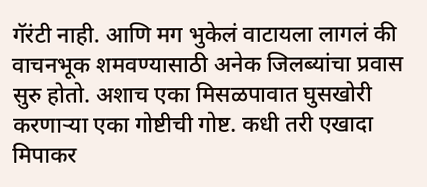गॅरंटी नाही. आणि मग भुकेलं वाटायला लागलं की वाचनभूक शमवण्यासाठी अनेक जिलब्यांचा प्रवास सुरु होतो. अशाच एका मिसळपावात घुसखोरी करणार्‍या एका गोष्टीची गोष्ट. कधी तरी एखादा मिपाकर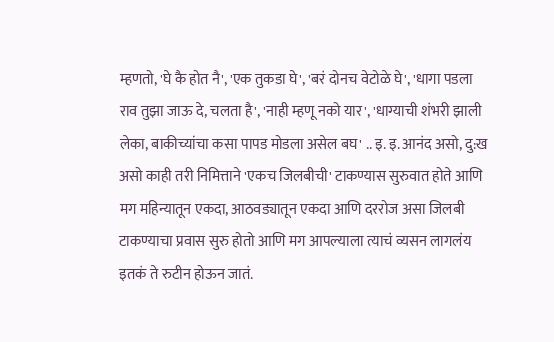म्हणतो, 'घे कै होत नै', 'एक तुकडा घे', 'बरं दोनच वेटोळे घे', 'धागा पडला राव तुझा जाऊ दे, चलता है', 'नाही म्हणू नको यार', 'धाग्याची शंभरी झाली लेका, बाकीच्यांचा कसा पापड मोडला असेल बघ' .. इ. इ. आनंद असो, दु:ख असो काही तरी निमित्ताने 'एकच जिलबीची' टाकण्यास सुरुवात होते आणि मग महिन्यातून एकदा, आठवड्यातून एकदा आणि दररोज असा जिलबी टाकण्याचा प्रवास सुरु होतो आणि मग आपल्याला त्याचं व्यसन लागलंय इतकं ते रुटीन होऊन जातं.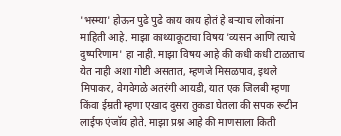'भस्म्या' होऊन पुढे पुढे काय काय होतं हे बर्‍याच लोकांना माहिती आहे. माझा काथ्याकूटाचा विषय 'व्यसन आणि त्याचे दुष्परिणाम' हा नाही. माझा विषय आहे की कधी कधी टाळताच येत नाही अशा गोष्टी असतात, म्हणजे मिसळपाव, इथले मिपाकर, वेगवेगळे अतरंगी आयडी, यात एक जिलबी म्हणा किंवा ईम्रती म्हणा एखाद दुसरा तुकडा घेतला की सपक रूटीन लाईफ एंजॉय होते. माझा प्रश्न आहे की माणसाला किती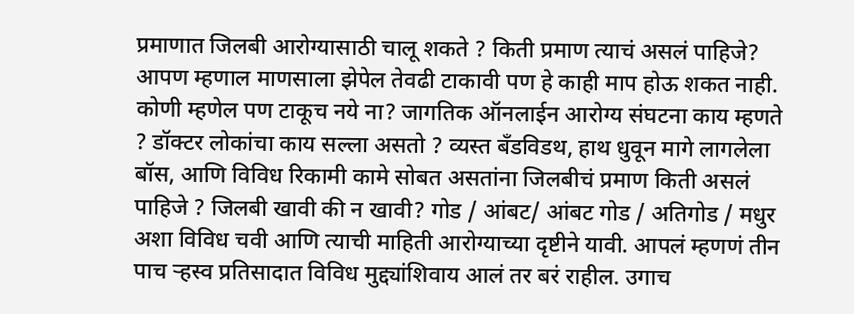प्रमाणात जिलबी आरोग्यासाठी चालू शकते ? किती प्रमाण त्याचं असलं पाहिजे? आपण म्हणाल माणसाला झेपेल तेवढी टाकावी पण हे काही माप होऊ शकत नाही. कोणी म्हणेल पण टाकूच नये ना? जागतिक ऑनलाईन आरोग्य संघटना काय म्हणते ? डॉक्टर लोकांचा काय सल्ला असतो ? व्यस्त बँडविडथ, हाथ धुवून मागे लागलेला बॉस, आणि विविध रिकामी कामे सोबत असतांना जिलबीचं प्रमाण किती असलं पाहिजे ? जिलबी खावी की न खावी? गोड / आंबट/ आंबट गोड / अतिगोड / मधुर अशा विविध चवी आणि त्याची माहिती आरोग्याच्या दृष्टीने यावी. आपलं म्हणणं तीन पाच र्‍हस्व प्रतिसादात विविध मुद्द्यांशिवाय आलं तर बरं राहील. उगाच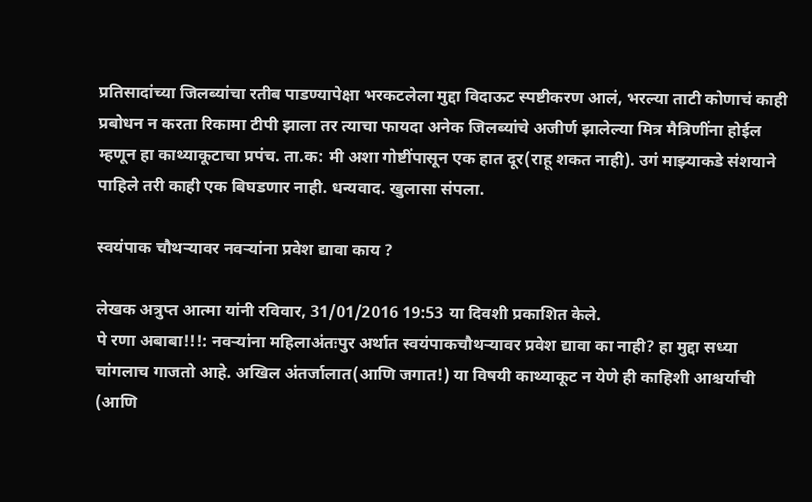प्रतिसादांच्या जिलब्यांचा रतीब पाडण्यापेक्षा भरकटलेला मुद्दा विदाऊट स्पष्टीकरण आलं, भरल्या ताटी कोणाचं काही प्रबोधन न करता रिकामा टीपी झाला तर त्याचा फायदा अनेक जिलब्यांचे अजीर्ण झालेल्या मित्र मैत्रिणींना होईल म्हणून हा काथ्याकूटाचा प्रपंच. ता.क: मी अशा गोष्टींपासून एक हात दूर(राहू शकत नाही). उगं माझ्याकडे संशयाने पाहिले तरी काही एक बिघडणार नाही. धन्यवाद. खुलासा संपला.

स्वयंपाक चौथर्‍यावर नवर्‍यांना प्रवेश द्यावा काय ?

लेखक अत्रुप्त आत्मा यांनी रविवार, 31/01/2016 19:53 या दिवशी प्रकाशित केले.
पे रणा अबाबा!!!: नवर्‍यांना महिलाअंतःपुर अर्थात स्वयंपाकचौथर्‍यावर प्रवेश द्यावा का नाही? हा मुद्दा सध्या चांगलाच गाजतो आहे. अखिल अंतर्जालात(आणि जगात!) या विषयी काथ्याकूट न येणे ही काहिशी आश्चर्याची (आणि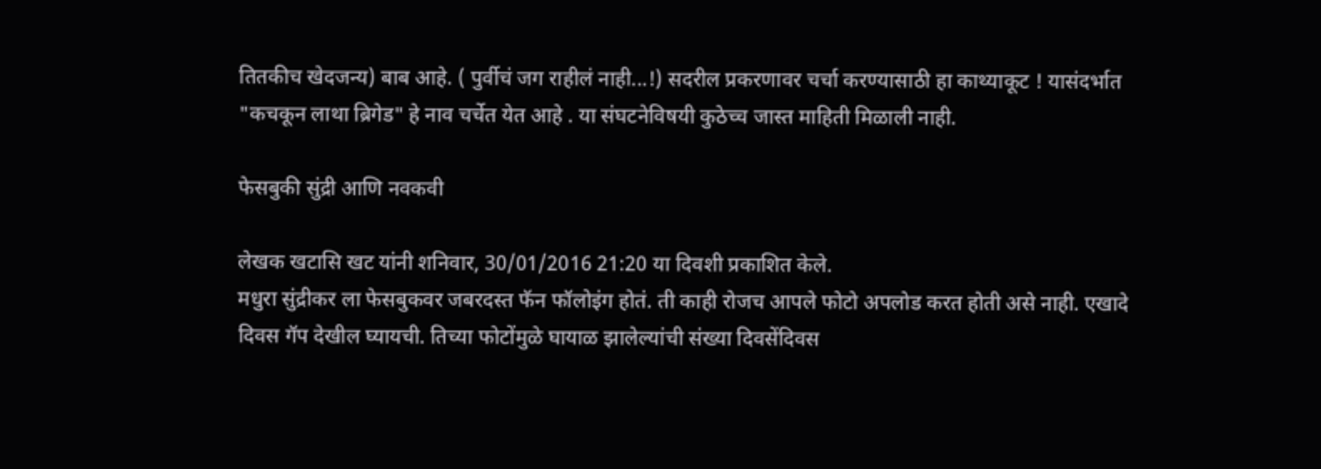तितकीच खेदजन्य) बाब आहे. ( पुर्वीचं जग राहीलं नाही...!) सदरील प्रकरणावर चर्चा करण्यासाठी हा काथ्याकूट ! यासंदर्भात "कचकून लाथा ब्रिगेड" हे नाव चर्चेत येत आहे . या संघटनेविषयी कुठेच्च जास्त माहिती मिळाली नाही.

फेसबुकी सुंद्री आणि नवकवी

लेखक खटासि खट यांनी शनिवार, 30/01/2016 21:20 या दिवशी प्रकाशित केले.
मधुरा सुंद्रीकर ला फेसबुकवर जबरदस्त फॅन फॉलोइंग होतं. ती काही रोजच आपले फोटो अपलोड करत होती असे नाही. एखादे दिवस गॅप देखील घ्यायची. तिच्या फोटोंमुळे घायाळ झालेल्यांची संख्या दिवसेंदिवस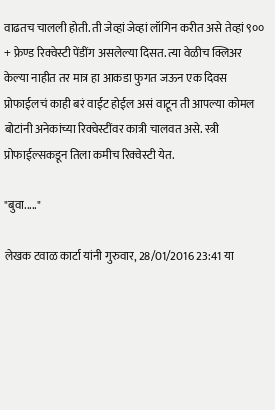वाढतच चालली होती. ती जेव्हां जेव्हां लॉगिन करीत असे तेव्हां ९०० + फ्रेण्ड रिक्वेस्टी पेंडींग असलेल्या दिसत. त्या वेळीच क्लिअर केल्या नाहीत तर मात्र हा आकडा फुगत जऊन एक दिवस प्रोफाईलचं काही बरं वाईट होईल असं वाटून ती आपल्या कोमल बोटांनी अनेकांच्या रिक्वेस्टींवर कात्री चालवत असे. स्त्री प्रोफाईल्सकडून तिला कमीच रिक्वेस्टी येत.

"बुवा....."

लेखक टवाळ कार्टा यांनी गुरुवार, 28/01/2016 23:41 या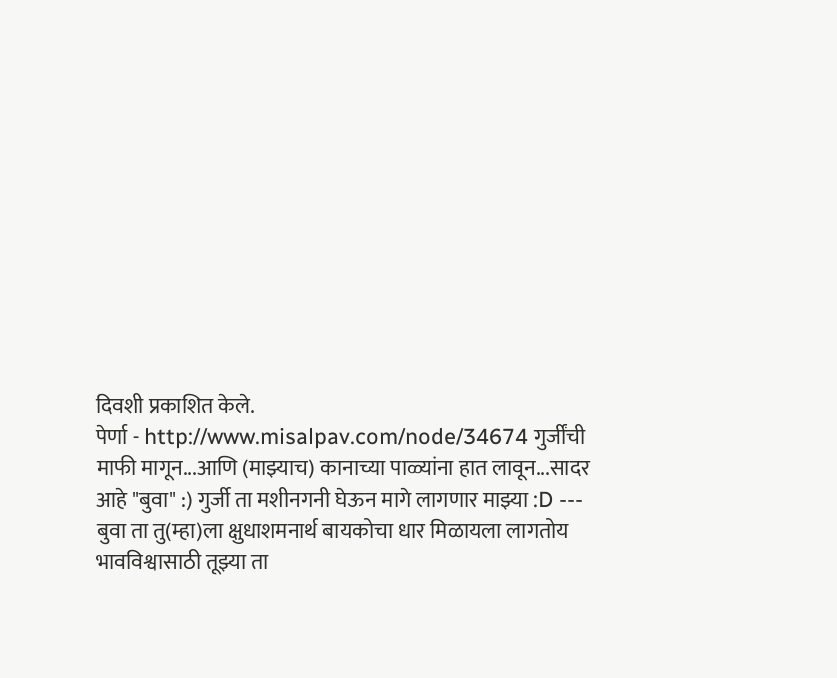दिवशी प्रकाशित केले.
पेर्णा - http://www.misalpav.com/node/34674 गुर्जींची माफी मागून...आणि (माझ्याच) कानाच्या पाळ्यांना हात लावून...सादर आहे "बुवा" :) गुर्जी ता मशीनगनी घेऊन मागे लागणार माझ्या :D --- बुवा ता तु(म्हा)ला क्षुधाशमनार्थ बायकोचा धार मिळायला लागतोय भावविश्वासाठी तूझ्या ता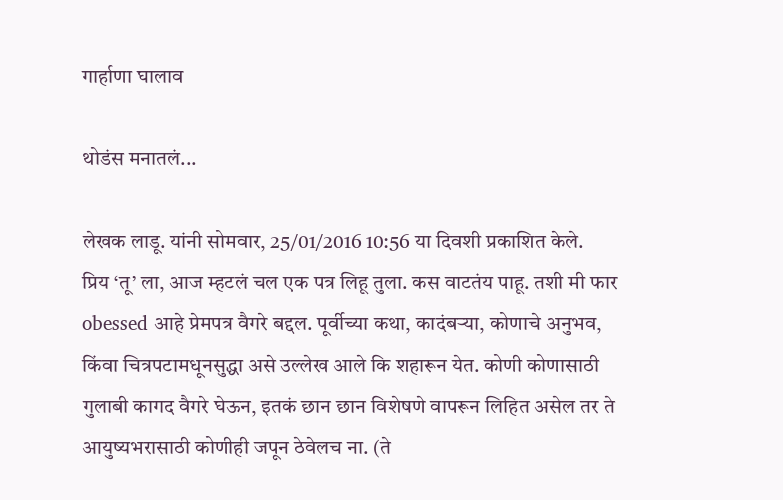गार्हाणा घालाव

थोडंस मनातलं...

लेखक लाडू. यांनी सोमवार, 25/01/2016 10:56 या दिवशी प्रकाशित केले.
प्रिय ‘तू’ ला, आज म्हटलं चल एक पत्र लिहू तुला. कस वाटतंय पाहू. तशी मी फार obessed आहे प्रेमपत्र वैगरे बद्दल. पूर्वीच्या कथा, कादंबऱ्या, कोणाचे अनुभव, किंवा चित्रपटामधूनसुद्धा असे उल्लेख आले कि शहारून येत. कोणी कोणासाठी गुलाबी कागद वैगरे घेऊन, इतकं छान छान विशेषणे वापरून लिहित असेल तर ते आयुष्यभरासाठी कोणीही जपून ठेवेलच ना. (ते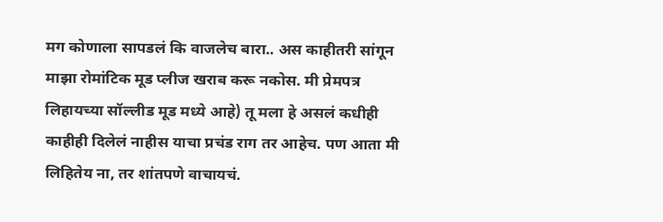मग कोणाला सापडलं कि वाजलेच बारा.. अस काहीतरी सांगून माझा रोमांटिक मूड प्लीज खराब करू नकोस. मी प्रेमपत्र लिहायच्या सॉल्लीड मूड मध्ये आहे) तू मला हे असलं कधीही काहीही दिलेलं नाहीस याचा प्रचंड राग तर आहेच. पण आता मी लिहितेय ना, तर शांतपणे वाचायचं.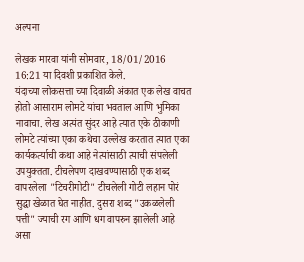अल्पना

लेखक मारवा यांनी सोमवार, 18/01/2016 16:21 या दिवशी प्रकाशित केले.
यंदाच्या लोकसत्ता च्या दिवाळी अंकात एक लेख वाचत होतो आसाराम लोमटे यांचा भवताल आणि भुमिका नावाचा. लेख अत्यंत सुंदर आहे त्यात एके ठीकाणी लोमटे त्यांच्या एका कथेचा उल्लेख करतात त्यात एका कार्यकर्त्याची कथा आहे नेत्यांसाठी त्याची संपलेली उपयुक्तता. टीचलेपण दाखवण्यासाठी एक शब्द वापरलेला "टिचरीगोटी" टीचलेली गोटी लहान पोरं सुद्धा खेळात घेत नाहीत. दुसरा शब्द "उकळलेली पत्ती" ज्याची रग आणि धग वापरुन झालेली आहे असा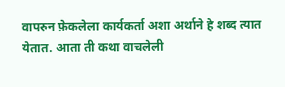वापरुन फ़ेकलेला कार्यकर्ता अशा अर्थाने हे शब्द त्यात येतात. आता ती कथा वाचलेली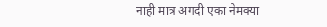नाही मात्र अगदी एका नेमक्या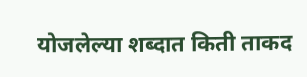योजलेल्या शब्दात किती ताकद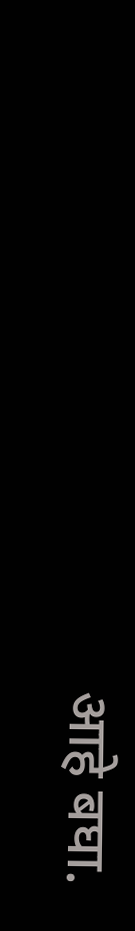आहे बघा.